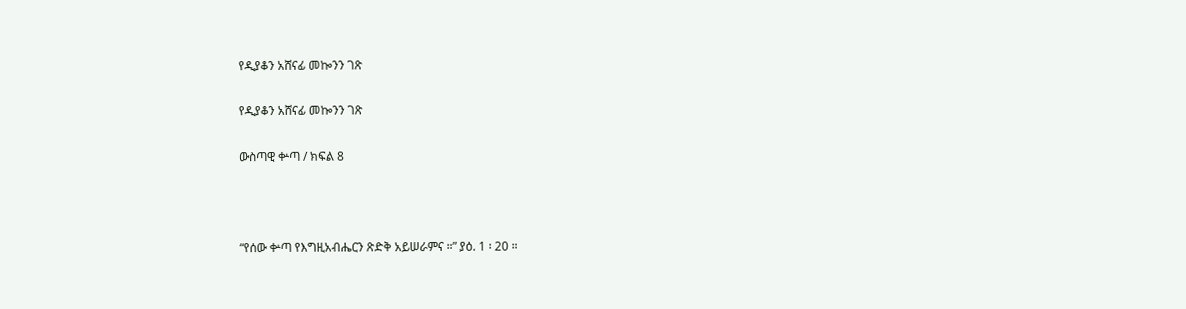የዲያቆን አሸናፊ መኰንን ገጽ

የዲያቆን አሸናፊ መኰንን ገጽ

ውስጣዊ ቍጣ / ክፍል 8



“የሰው ቍጣ የእግዚአብሔርን ጽድቅ አይሠራምና ።” ያዕ. 1 ፡ 20 ።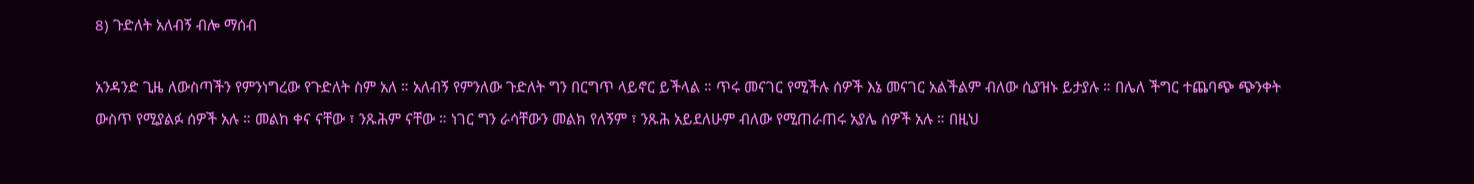8) ጉድለት አለብኝ ብሎ ማሰብ

አንዳንድ ጊዜ ለውስጣችን የምንነግረው የጉድለት ስም አለ ። አለብኝ የምንለው ጉድለት ግን በርግጥ ላይኖር ይችላል ። ጥሩ መናገር የሚችሉ ሰዎች እኔ መናገር አልችልም ብለው ሲያዝኑ ይታያሉ ። በሌለ ችግር ተጨባጭ ጭንቀት ውስጥ የሚያልፉ ሰዎች አሉ ። መልከ ቀና ናቸው ፣ ንጹሕም ናቸው ። ነገር ግን ራሳቸውን መልክ የለኝም ፣ ንጹሕ አይደለሁም ብለው የሚጠራጠሩ አያሌ ሰዎች አሉ ። በዚህ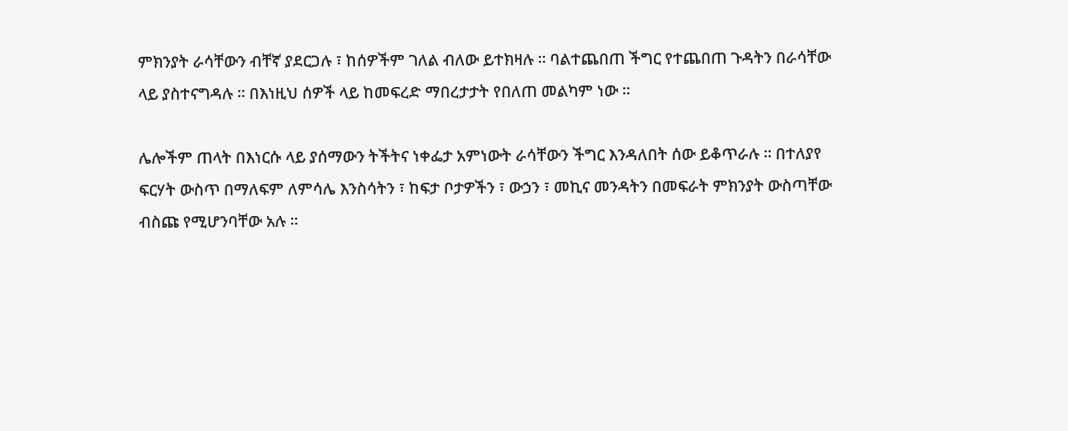ምክንያት ራሳቸውን ብቸኛ ያደርጋሉ ፣ ከሰዎችም ገለል ብለው ይተክዛሉ ። ባልተጨበጠ ችግር የተጨበጠ ጉዳትን በራሳቸው ላይ ያስተናግዳሉ ። በእነዚህ ሰዎች ላይ ከመፍረድ ማበረታታት የበለጠ መልካም ነው ።

ሌሎችም ጠላት በእነርሱ ላይ ያሰማውን ትችትና ነቀፌታ አምነውት ራሳቸውን ችግር እንዳለበት ሰው ይቆጥራሉ ። በተለያየ ፍርሃት ውስጥ በማለፍም ለምሳሌ እንስሳትን ፣ ከፍታ ቦታዎችን ፣ ውኃን ፣ መኪና መንዳትን በመፍራት ምክንያት ውስጣቸው ብስጩ የሚሆንባቸው አሉ ።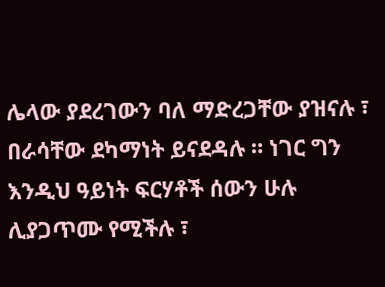ሌላው ያደረገውን ባለ ማድረጋቸው ያዝናሉ ፣ በራሳቸው ደካማነት ይናደዳሉ ። ነገር ግን እንዲህ ዓይነት ፍርሃቶች ሰውን ሁሉ ሊያጋጥሙ የሚችሉ ፣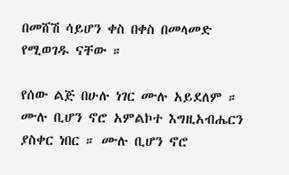በመሸሽ ሳይሆን ቀስ በቀስ በመላመድ የሚወገዱ ናቸው ።

የሰው ልጅ በሁሉ ነገር ሙሉ አይደለም ። ሙሉ ቢሆን ኖሮ አምልኮተ እግዚአብሔርን ያስቀር ነበር ። ሙሉ ቢሆን ኖሮ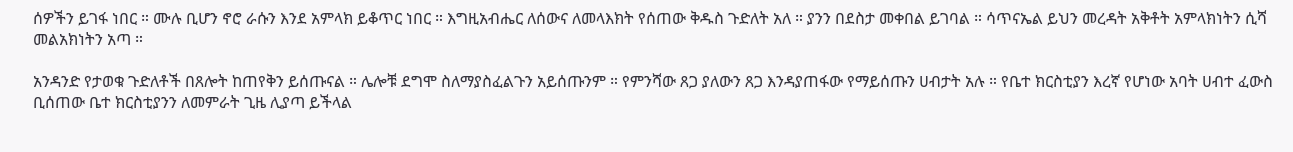ሰዎችን ይገፋ ነበር ። ሙሉ ቢሆን ኖሮ ራሱን እንደ አምላክ ይቆጥር ነበር ። እግዚአብሔር ለሰውና ለመላእክት የሰጠው ቅዱስ ጉድለት አለ ። ያንን በደስታ መቀበል ይገባል ። ሳጥናኤል ይህን መረዳት አቅቶት አምላክነትን ሲሻ መልአክነትን አጣ ።

አንዳንድ የታወቁ ጉድለቶች በጸሎት ከጠየቅን ይሰጡናል ። ሌሎቹ ደግሞ ስለማያስፈልጉን አይሰጡንም ። የምንሻው ጸጋ ያለውን ጸጋ እንዳያጠፋው የማይሰጡን ሀብታት አሉ ። የቤተ ክርስቲያን እረኛ የሆነው አባት ሀብተ ፈውስ ቢሰጠው ቤተ ክርስቲያንን ለመምራት ጊዜ ሊያጣ ይችላል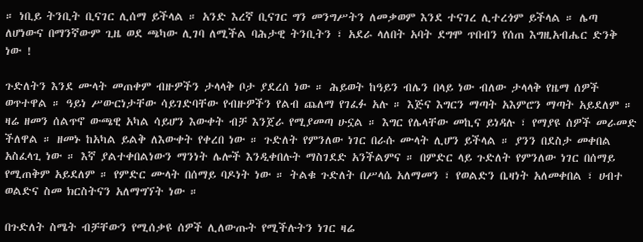። ነቢይ ትንቢት ቢናገር ሊሰማ ይችላል ። አንድ እረኛ ቢናገር ግን መንግሥትን ለመቃወም እንደ ተናገረ ሊተረጎም ይችላል ። ሌጣ ለሆነውና በማንኛውም ጊዜ ወደ ጫካው ሊገባ ለሚችል ባሕታዊ ትንቢትን ፣ አደራ ላለበት አባት ደግሞ ጥበብን የሰጠ እግዚአብሔር ድንቅ ነው !

ጉድለትን እንደ ሙላት መጠቀም ብዙዎችን ታላላቅ ቦታ ያደረሰ ነው ። ሕይወት ከዓይን ብሌን በላይ ነው ብለው ታላላቅ የዜማ ሰዎች ወጥተዋል ። ዓይነ ሥውርነታቸው ሳይገድባቸው የብዙዎችን የልብ ጨለማ የገፈፉ አሉ ። እጅና እግርን ማጣት አእምሮን ማጣት አይደለም ። ዛሬ ዘመን ሰልጥኖ ውጫዊ አካል ሳይሆን እውቀት ብቻ እንጀራ የሚያመጣ ሁኗል ። እግር የሌላቸው መኪና ይነዳሉ ፣ የማያዩ ሰዎች መራመድ ችለዋል ። ዘመኑ ከአካል ይልቅ ለእውቀት የቀረበ ነው ። ጉድለት የምንለው ነገር በራሱ ሙላት ሊሆን ይችላል ። ያንን በደስታ መቀበል አስፈላጊ ነው ። እኛ ያልተቀበልነውን ማንነት ሌሎች እንዲቀበሉት ማስገደድ አንችልምና ። በምድር ላይ ጉድለት የምንለው ነገር በሰማይ የሚጠቅም አይደለም ። የምድር ሙላት በሰማይ ባዶነት ነው ። ትልቁ ጉድለት በሥላሴ አለማመን ፣ የወልድን ቤዛነት አለመቀበል ፣ ሀብተ ወልድና ስመ ክርስትናን አለማግኘት ነው ።

በጉድለት ስሜት ብቻቸውን የሚሰቃዩ ሰዎች ሊለውጡት የሚችሉትን ነገር ዛሬ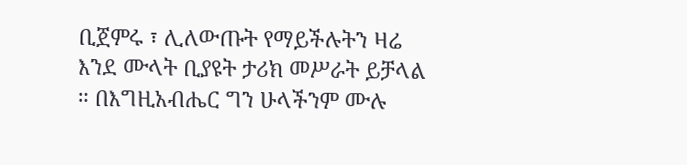ቢጀምሩ ፣ ሊለውጡት የማይችሉትን ዛሬ እንደ ሙላት ቢያዩት ታሪክ መሥራት ይቻላል ። በእግዚአብሔር ግን ሁላችንም ሙሉ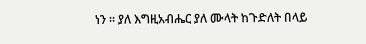ነን ። ያለ እግዚአብሔር ያለ ሙላት ከጉድለት በላይ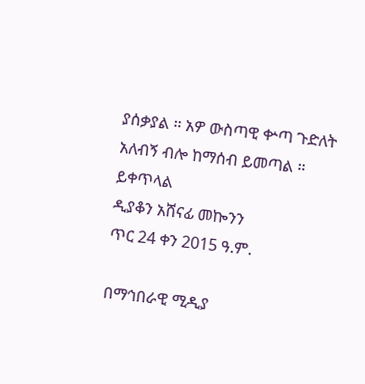ያሰቃያል ። አዎ ውስጣዊ ቍጣ ጉድለት አለብኝ ብሎ ከማሰብ ይመጣል ።
ይቀጥላል
ዲያቆን አሸናፊ መኰንን
ጥር 24 ቀን 2015 ዓ.ም.

በማኅበራዊ ሚዲያ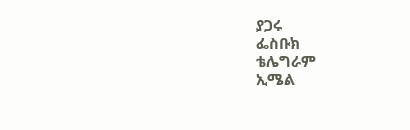ያጋሩ
ፌስቡክ
ቴሌግራም
ኢሜል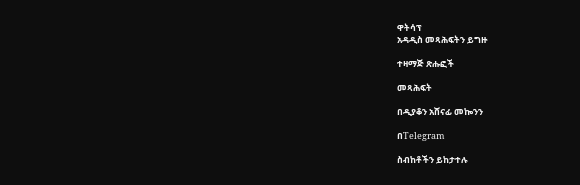ዋትሳፕ
አዳዲስ መጻሕፍትን ይግዙ

ተዛማጅ ጽሑፎች

መጻሕፍት

በዲያቆን አሸናፊ መኰንን

በTelegram

ስብከቶችን ይከታተሉ